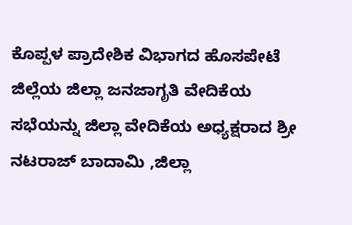ಕೊಪ್ಪಳ ಪ್ರಾದೇಶಿಕ ವಿಭಾಗದ ಹೊಸಪೇಟೆ ಜಿಲ್ಲೆಯ ಜಿಲ್ಲಾ ಜನಜಾಗೃತಿ ವೇದಿಕೆಯ ಸಭೆಯನ್ನು ಜಿಲ್ಲಾ ವೇದಿಕೆಯ ಅಧ್ಯಕ್ಷರಾದ ಶ್ರೀ ನಟರಾಜ್ ಬಾದಾಮಿ ,ಜಿಲ್ಲಾ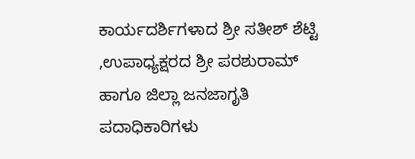ಕಾರ್ಯದರ್ಶಿಗಳಾದ ಶ್ರೀ ಸತೀಶ್ ಶೆಟ್ಟಿ ,ಉಪಾಧ್ಯಕ್ಷರದ ಶ್ರೀ ಪರಶುರಾಮ್ ಹಾಗೂ ಜಿಲ್ಲಾ ಜನಜಾಗೃತಿ ಪದಾಧಿಕಾರಿಗಳು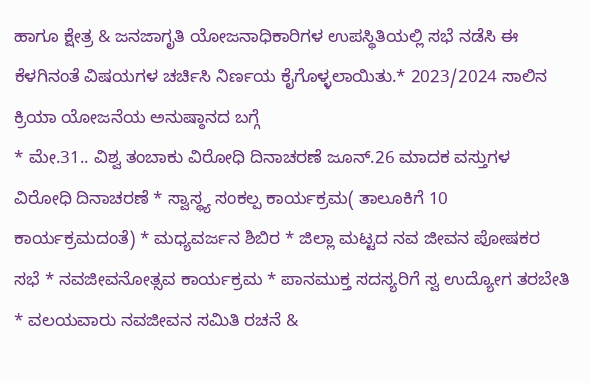ಹಾಗೂ ಕ್ಷೇತ್ರ & ಜನಜಾಗೃತಿ ಯೋಜನಾಧಿಕಾರಿಗಳ ಉಪಸ್ಥಿತಿಯಲ್ಲಿ ಸಭೆ ನಡೆಸಿ ಈ ಕೆಳಗಿನಂತೆ ವಿಷಯಗಳ ಚರ್ಚಿಸಿ ನಿರ್ಣಯ ಕೈಗೊಳ್ಳಲಾಯಿತು.* 2023/2024 ಸಾಲಿನ ಕ್ರಿಯಾ ಯೋಜನೆಯ ಅನುಷ್ಠಾನದ ಬಗ್ಗೆ
* ಮೇ.31.. ವಿಶ್ವ ತಂಬಾಕು ವಿರೋಧಿ ದಿನಾಚರಣೆ ಜೂನ್.26 ಮಾದಕ ವಸ್ತುಗಳ ವಿರೋಧಿ ದಿನಾಚರಣೆ * ಸ್ವಾಸ್ಥ್ಯ ಸಂಕಲ್ಪ ಕಾರ್ಯಕ್ರಮ( ತಾಲೂಕಿಗೆ 10 ಕಾರ್ಯಕ್ರಮದಂತೆ) * ಮಧ್ಯವರ್ಜನ ಶಿಬಿರ * ಜಿಲ್ಲಾ ಮಟ್ಟದ ನವ ಜೀವನ ಪೋಷಕರ ಸಭೆ * ನವಜೀವನೋತ್ಸವ ಕಾರ್ಯಕ್ರಮ * ಪಾನಮುಕ್ತ ಸದಸ್ಯರಿಗೆ ಸ್ವ ಉದ್ಯೋಗ ತರಬೇತಿ * ವಲಯವಾರು ನವಜೀವನ ಸಮಿತಿ ರಚನೆ &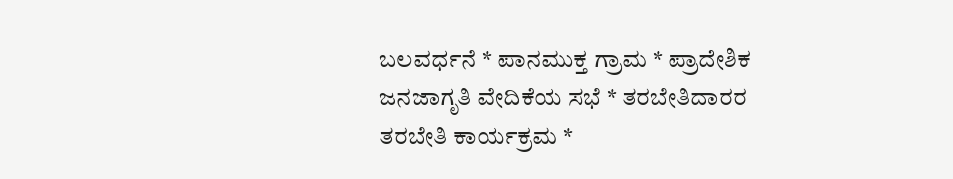ಬಲವರ್ಧನೆ * ಪಾನಮುಕ್ತ ಗ್ರಾಮ * ಪ್ರಾದೇಶಿಕ ಜನಜಾಗೃತಿ ವೇದಿಕೆಯ ಸಭೆ * ತರಬೇತಿದಾರರ ತರಬೇತಿ ಕಾರ್ಯಕ್ರಮ *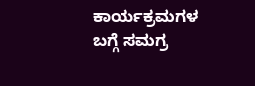ಕಾರ್ಯಕ್ರಮಗಳ ಬಗ್ಗೆ ಸಮಗ್ರ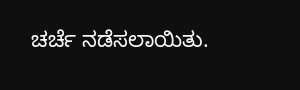ಚರ್ಚೆ ನಡೆಸಲಾಯಿತು.